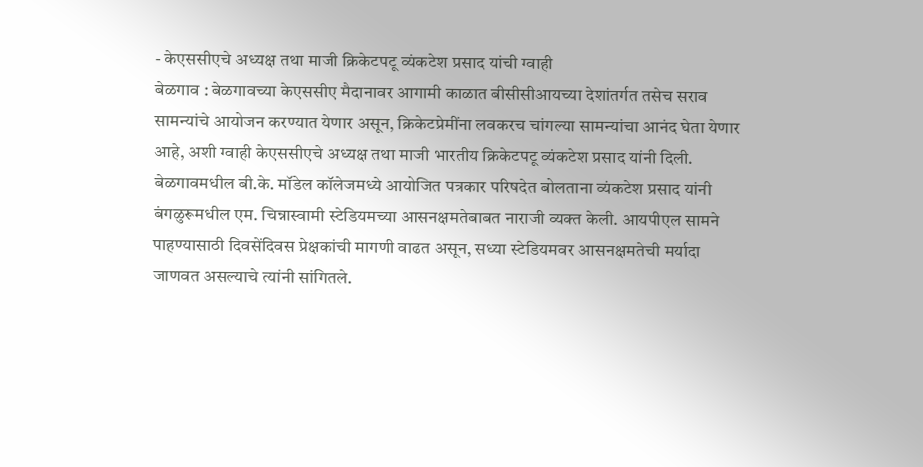- केएससीएचे अध्यक्ष तथा माजी क्रिकेटपटू व्यंकटेश प्रसाद यांची ग्वाही
बेळगाव : बेळगावच्या केएससीए मैदानावर आगामी काळात बीसीसीआयच्या देशांतर्गत तसेच सराव सामन्यांचे आयोजन करण्यात येणार असून, क्रिकेटप्रेमींना लवकरच चांगल्या सामन्यांचा आनंद घेता येणार आहे, अशी ग्वाही केएससीएचे अध्यक्ष तथा माजी भारतीय क्रिकेटपटू व्यंकटेश प्रसाद यांनी दिली.
बेळगावमधील बी.के. मॉडेल कॉलेजमध्ये आयोजित पत्रकार परिषदेत बोलताना व्यंकटेश प्रसाद यांनी बंगळुरूमधील एम. चिन्नास्वामी स्टेडियमच्या आसनक्षमतेबाबत नाराजी व्यक्त केली. आयपीएल सामने पाहण्यासाठी दिवसेंदिवस प्रेक्षकांची मागणी वाढत असून, सध्या स्टेडियमवर आसनक्षमतेची मर्यादा जाणवत असल्याचे त्यांनी सांगितले.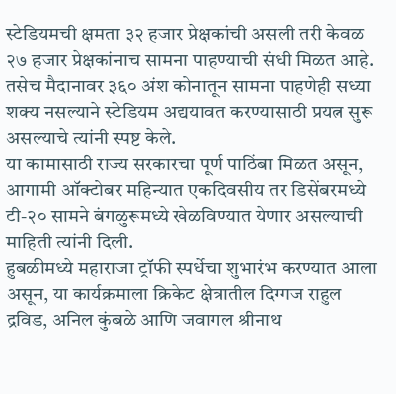स्टेडियमची क्षमता ३२ हजार प्रेक्षकांची असली तरी केवळ २७ हजार प्रेक्षकांनाच सामना पाहण्याची संधी मिळत आहे. तसेच मैदानावर ३६० अंश कोनातून सामना पाहणेही सध्या शक्य नसल्याने स्टेडियम अद्ययावत करण्यासाठी प्रयत्न सुरू असल्याचे त्यांनी स्पष्ट केले.
या कामासाठी राज्य सरकारचा पूर्ण पाठिंबा मिळत असून, आगामी ऑक्टोबर महिन्यात एकदिवसीय तर डिसेंबरमध्ये टी-२० सामने बंगळुरूमध्ये खेळविण्यात येणार असल्याची माहिती त्यांनी दिली.
हुबळीमध्ये महाराजा ट्रॉफी स्पर्धेचा शुभारंभ करण्यात आला असून, या कार्यक्रमाला क्रिकेट क्षेत्रातील दिग्गज राहुल द्रविड, अनिल कुंबळे आणि जवागल श्रीनाथ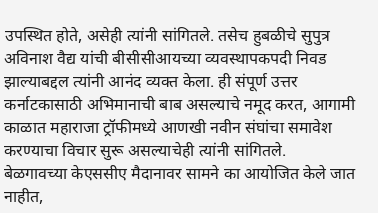उपस्थित होते, असेही त्यांनी सांगितले. तसेच हुबळीचे सुपुत्र अविनाश वैद्य यांची बीसीसीआयच्या व्यवस्थापकपदी निवड झाल्याबद्दल त्यांनी आनंद व्यक्त केला. ही संपूर्ण उत्तर कर्नाटकासाठी अभिमानाची बाब असल्याचे नमूद करत, आगामी काळात महाराजा ट्रॉफीमध्ये आणखी नवीन संघांचा समावेश करण्याचा विचार सुरू असल्याचेही त्यांनी सांगितले.
बेळगावच्या केएससीए मैदानावर सामने का आयोजित केले जात नाहीत,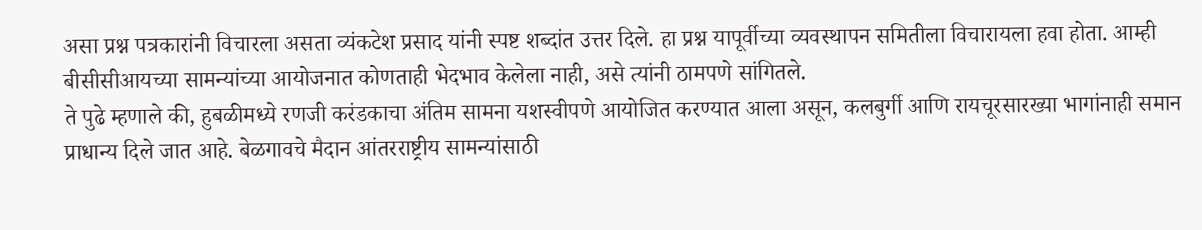असा प्रश्न पत्रकारांनी विचारला असता व्यंकटेश प्रसाद यांनी स्पष्ट शब्दांत उत्तर दिले. हा प्रश्न यापूर्वीच्या व्यवस्थापन समितीला विचारायला हवा होता. आम्ही बीसीसीआयच्या सामन्यांच्या आयोजनात कोणताही भेदभाव केलेला नाही, असे त्यांनी ठामपणे सांगितले.
ते पुढे म्हणाले की, हुबळीमध्ये रणजी करंडकाचा अंतिम सामना यशस्वीपणे आयोजित करण्यात आला असून, कलबुर्गी आणि रायचूरसारख्या भागांनाही समान प्राधान्य दिले जात आहे. बेळगावचे मैदान आंतरराष्ट्रीय सामन्यांसाठी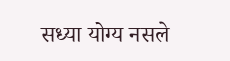सध्या योग्य नसले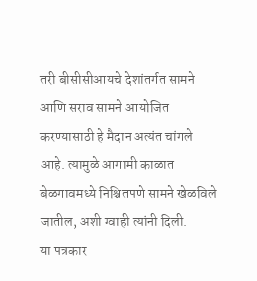तरी बीसीसीआयचे देशांतर्गत सामने आणि सराव सामने आयोजित करण्यासाठी हे मैदान अत्यंत चांगले आहे. त्यामुळे आगामी काळात बेळगावमध्ये निश्चितपणे सामने खेळविले जातील, अशी ग्वाही त्यांनी दिली.
या पत्रकार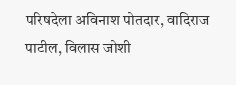परिषदेला अविनाश पोतदार, वादिराज पाटील, विलास जोशी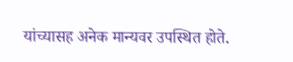यांच्यासह अनेक मान्यवर उपस्थित होते.